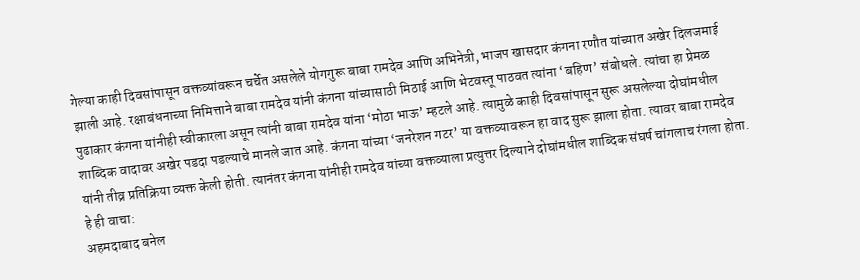गेल्या काही दिवसांपासून वक्तव्यांवरून चर्चेत असलेले योगगुरू बाबा रामदेव आणि अभिनेत्री, भाजप खासदार कंगना रणौत यांच्यात अखेर दिलजमाई झाली आहे. रक्षाबंधनाच्या निमित्ताने बाबा रामदेव यांनी कंगना यांच्यासाठी मिठाई आणि भेटवस्तू पाठवत त्यांना ‘बहिण’ संबोधले. त्यांचा हा प्रेमळ पुढाकार कंगना यांनीही स्वीकारला असून त्यांनी बाबा रामदेव यांना ‘मोठा भाऊ’ म्हटले आहे. त्यामुळे काही दिवसांपासून सुरू असलेल्या दोघांमधील शाब्दिक वादावर अखेर पडदा पडल्याचे मानले जात आहे. कंगना यांच्या ‘जनरेशन गटर’ या वक्तव्यावरून हा वाद सुरू झाला होता. त्यावर बाबा रामदेव यांनी तीव्र प्रतिक्रिया व्यक्त केली होती. त्यानंतर कंगना यांनीही रामदेव यांच्या वक्तव्याला प्रत्युत्तर दिल्याने दोघांमधील शाब्दिक संघर्ष चांगलाच रंगला होता.
हे ही वाचा:
अहमदाबाद बनेल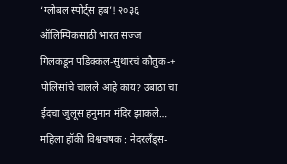‘ग्लोबल स्पोर्ट्स हब’! २०३६ ऑलिम्पिकसाठी भारत सज्ज
गिलकडून पडिक्कल-सुथारचं कौतुक-+
पोलिसांचे चालले आहे काय? उबाठा चा ईदचा जुलूस हनुमान मंदिर झाकले…
महिला हॉकी विश्वचषक : नेदरलँड्स-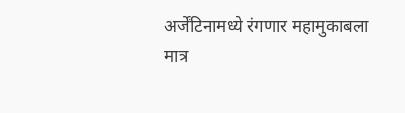अर्जेंटिनामध्ये रंगणार महामुकाबला
मात्र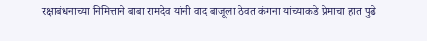रक्षाबंधनाच्या निमित्ताने बाबा रामदेव यांनी वाद बाजूला ठेवत कंगना यांच्याकडे प्रेमाचा हात पुढे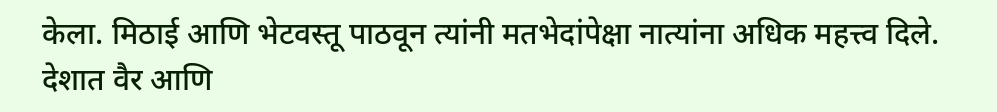केला. मिठाई आणि भेटवस्तू पाठवून त्यांनी मतभेदांपेक्षा नात्यांना अधिक महत्त्व दिले. देशात वैर आणि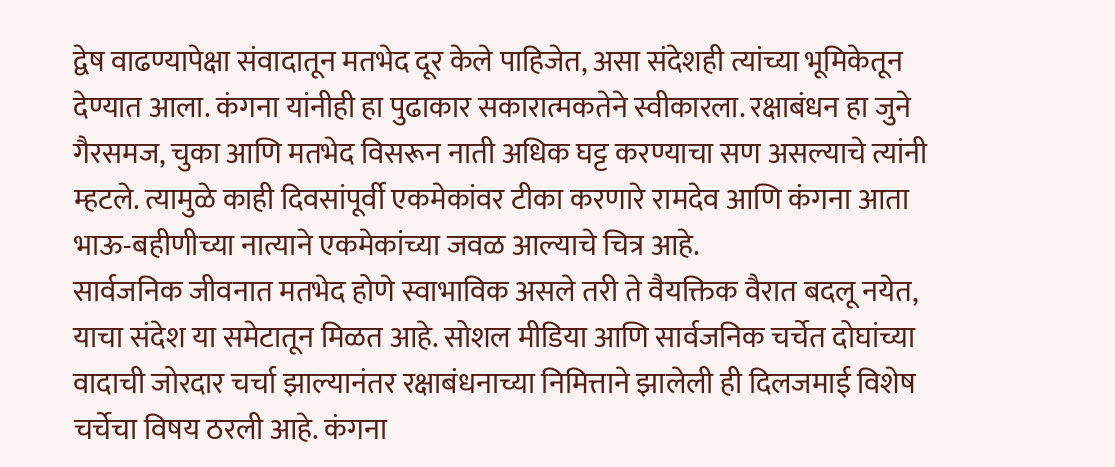द्वेष वाढण्यापेक्षा संवादातून मतभेद दूर केले पाहिजेत, असा संदेशही त्यांच्या भूमिकेतून देण्यात आला. कंगना यांनीही हा पुढाकार सकारात्मकतेने स्वीकारला. रक्षाबंधन हा जुने गैरसमज, चुका आणि मतभेद विसरून नाती अधिक घट्ट करण्याचा सण असल्याचे त्यांनी म्हटले. त्यामुळे काही दिवसांपूर्वी एकमेकांवर टीका करणारे रामदेव आणि कंगना आता भाऊ-बहीणीच्या नात्याने एकमेकांच्या जवळ आल्याचे चित्र आहे.
सार्वजनिक जीवनात मतभेद होणे स्वाभाविक असले तरी ते वैयक्तिक वैरात बदलू नयेत, याचा संदेश या समेटातून मिळत आहे. सोशल मीडिया आणि सार्वजनिक चर्चेत दोघांच्या वादाची जोरदार चर्चा झाल्यानंतर रक्षाबंधनाच्या निमित्ताने झालेली ही दिलजमाई विशेष चर्चेचा विषय ठरली आहे. कंगना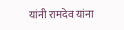यांनी रामदेव यांना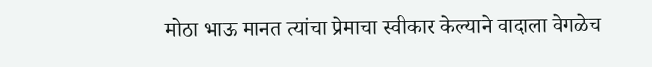मोठा भाऊ मानत त्यांचा प्रेमाचा स्वीकार केल्याने वादाला वेगळेच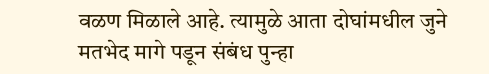वळण मिळाले आहे. त्यामुळे आता दोघांमधील जुने मतभेद मागे पडून संबंध पुन्हा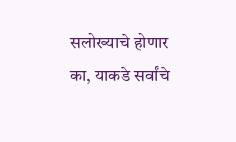सलोख्याचे होणार का, याकडे सर्वांचे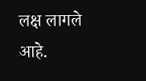लक्ष लागले आहे.